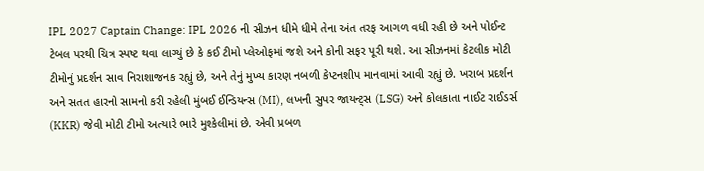IPL 2027 Captain Change: IPL 2026 ની સીઝન ધીમે ધીમે તેના અંત તરફ આગળ વધી રહી છે અને પોઈન્ટ ટેબલ પરથી ચિત્ર સ્પષ્ટ થવા લાગ્યું છે કે કઈ ટીમો પ્લેઓફમાં જશે અને કોની સફર પૂરી થશે. આ સીઝનમાં કેટલીક મોટી ટીમોનું પ્રદર્શન સાવ નિરાશાજનક રહ્યું છે, અને તેનું મુખ્ય કારણ નબળી કેપ્ટનશીપ માનવામાં આવી રહ્યું છે. ખરાબ પ્રદર્શન અને સતત હારનો સામનો કરી રહેલી મુંબઈ ઈન્ડિયન્સ (MI), લખનૌ સુપર જાયન્ટ્સ (LSG) અને કોલકાતા નાઈટ રાઈડર્સ (KKR) જેવી મોટી ટીમો અત્યારે ભારે મુશ્કેલીમાં છે. એવી પ્રબળ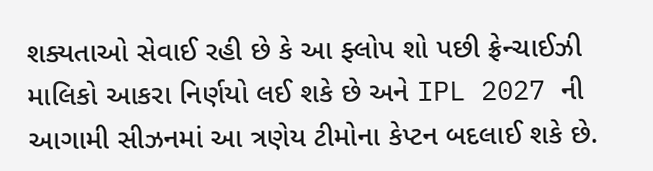શક્યતાઓ સેવાઈ રહી છે કે આ ફ્લોપ શો પછી ફ્રેન્ચાઈઝી માલિકો આકરા નિર્ણયો લઈ શકે છે અને IPL 2027 ની આગામી સીઝનમાં આ ત્રણેય ટીમોના કેપ્ટન બદલાઈ શકે છે.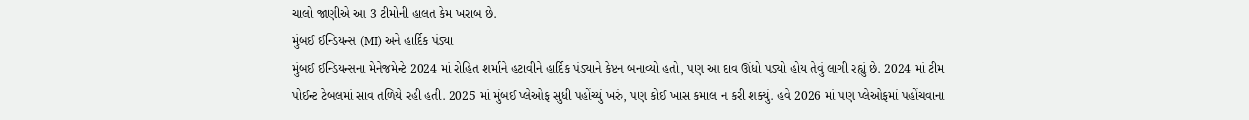ચાલો જાણીએ આ 3 ટીમોની હાલત કેમ ખરાબ છે.
મુંબઈ ઈન્ડિયન્સ (MI) અને હાર્દિક પંડ્યા
મુંબઈ ઈન્ડિયન્સના મેનેજમેન્ટે 2024 માં રોહિત શર્માને હટાવીને હાર્દિક પંડ્યાને કેપ્ટન બનાવ્યો હતો, પણ આ દાવ ઊંધો પડ્યો હોય તેવું લાગી રહ્યું છે. 2024 માં ટીમ પોઈન્ટ ટેબલમાં સાવ તળિયે રહી હતી. 2025 માં મુંબઈ પ્લેઓફ સુધી પહોંચ્યું ખરું, પણ કોઈ ખાસ કમાલ ન કરી શક્યું. હવે 2026 માં પણ પ્લેઓફમાં પહોંચવાના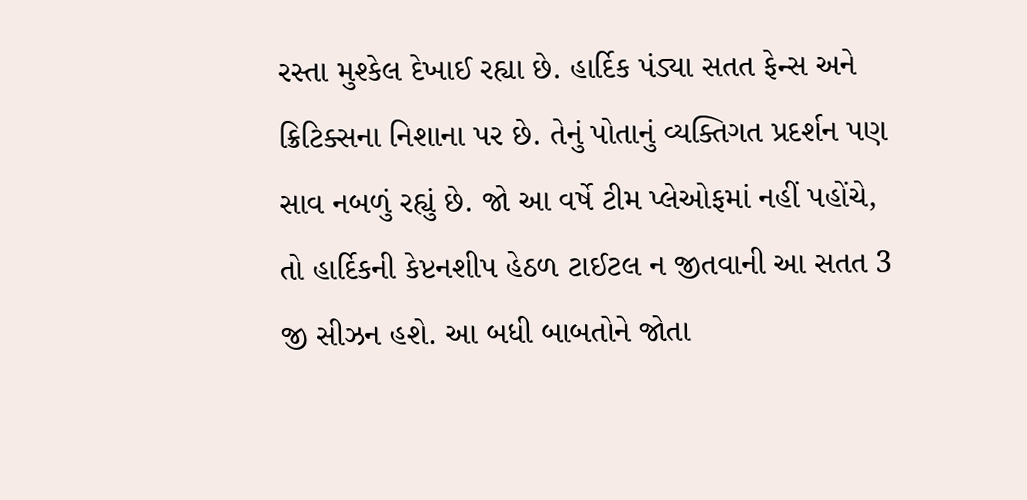રસ્તા મુશ્કેલ દેખાઈ રહ્યા છે. હાર્દિક પંડ્યા સતત ફેન્સ અને ક્રિટિક્સના નિશાના પર છે. તેનું પોતાનું વ્યક્તિગત પ્રદર્શન પણ સાવ નબળું રહ્યું છે. જો આ વર્ષે ટીમ પ્લેઓફમાં નહીં પહોંચે, તો હાર્દિકની કેપ્ટનશીપ હેઠળ ટાઈટલ ન જીતવાની આ સતત 3 જી સીઝન હશે. આ બધી બાબતોને જોતા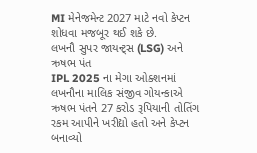MI મેનેજમેન્ટ 2027 માટે નવો કેપ્ટન શોધવા મજબૂર થઈ શકે છે.
લખનૌ સુપર જાયન્ટ્સ (LSG) અને ઋષભ પંત
IPL 2025 ના મેગા ઓક્શનમાં લખનૌના માલિક સંજીવ ગોયન્કાએ ઋષભ પંતને 27 કરોડ રૂપિયાની તોતિંગ રકમ આપીને ખરીદ્યો હતો અને કેપ્ટન બનાવ્યો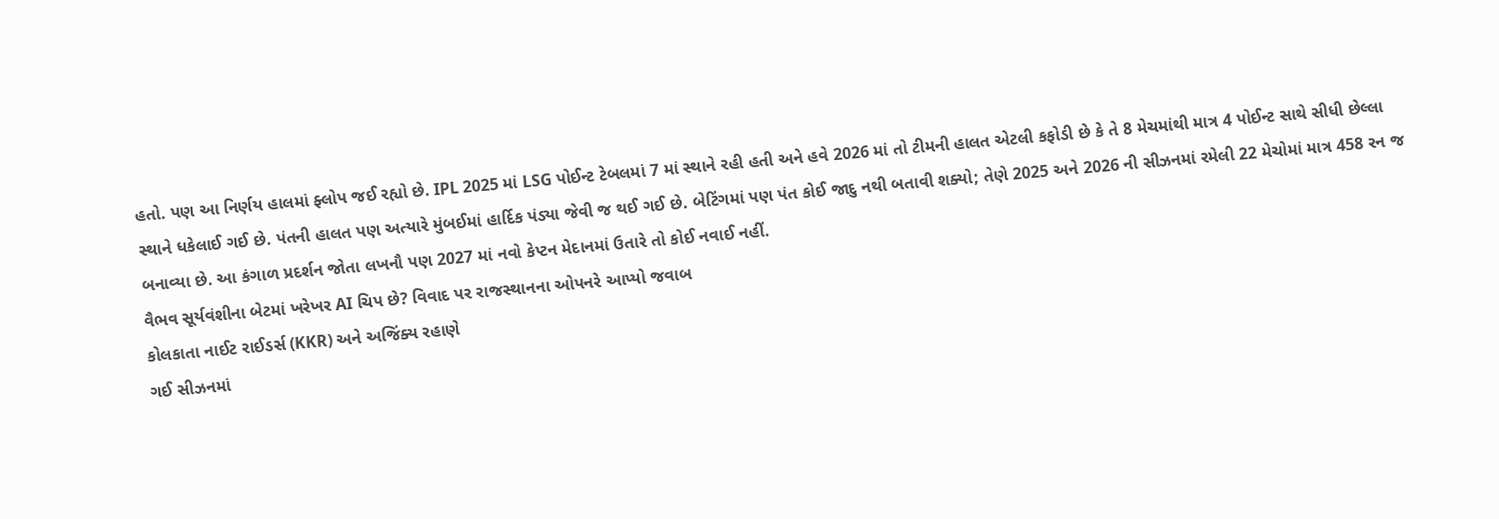હતો. પણ આ નિર્ણય હાલમાં ફ્લોપ જઈ રહ્યો છે. IPL 2025 માં LSG પોઈન્ટ ટેબલમાં 7 માં સ્થાને રહી હતી અને હવે 2026 માં તો ટીમની હાલત એટલી કફોડી છે કે તે 8 મેચમાંથી માત્ર 4 પોઈન્ટ સાથે સીધી છેલ્લા સ્થાને ધકેલાઈ ગઈ છે. પંતની હાલત પણ અત્યારે મુંબઈમાં હાર્દિક પંડ્યા જેવી જ થઈ ગઈ છે. બેટિંગમાં પણ પંત કોઈ જાદુ નથી બતાવી શક્યો; તેણે 2025 અને 2026 ની સીઝનમાં રમેલી 22 મેચોમાં માત્ર 458 રન જ બનાવ્યા છે. આ કંગાળ પ્રદર્શન જોતા લખનૌ પણ 2027 માં નવો કેપ્ટન મેદાનમાં ઉતારે તો કોઈ નવાઈ નહીં.
વૈભવ સૂર્યવંશીના બેટમાં ખરેખર AI ચિપ છે? વિવાદ પર રાજસ્થાનના ઓપનરે આપ્યો જવાબ
કોલકાતા નાઈટ રાઈડર્સ (KKR) અને અજિંક્ય રહાણે
ગઈ સીઝનમાં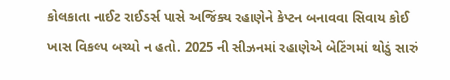કોલકાતા નાઈટ રાઈડર્સ પાસે અજિંક્ય રહાણેને કેપ્ટન બનાવવા સિવાય કોઈ ખાસ વિકલ્પ બચ્યો ન હતો. 2025 ની સીઝનમાં રહાણેએ બેટિંગમાં થોડું સારું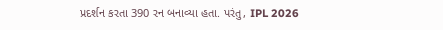પ્રદર્શન કરતા 390 રન બનાવ્યા હતા. પરંતુ, IPL 2026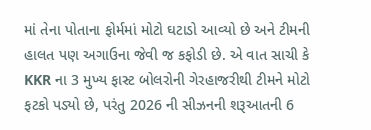માં તેના પોતાના ફોર્મમાં મોટો ઘટાડો આવ્યો છે અને ટીમની હાલત પણ અગાઉના જેવી જ કફોડી છે. એ વાત સાચી કે KKR ના 3 મુખ્ય ફાસ્ટ બોલરોની ગેરહાજરીથી ટીમને મોટો ફટકો પડ્યો છે, પરંતુ 2026 ની સીઝનની શરૂઆતની 6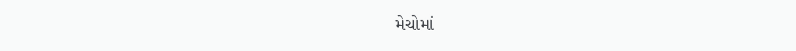મેચોમાં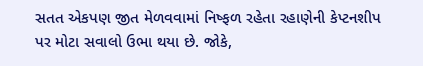સતત એકપણ જીત મેળવવામાં નિષ્ફળ રહેતા રહાણેની કેપ્ટનશીપ પર મોટા સવાલો ઉભા થયા છે. જોકે,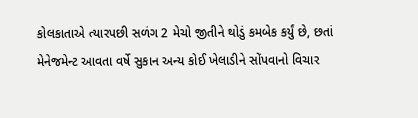કોલકાતાએ ત્યારપછી સળંગ 2 મેચો જીતીને થોડું કમબેક કર્યું છે, છતાં મેનેજમેન્ટ આવતા વર્ષે સુકાન અન્ય કોઈ ખેલાડીને સોંપવાનો વિચાર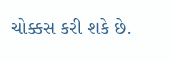ચોક્કસ કરી શકે છે.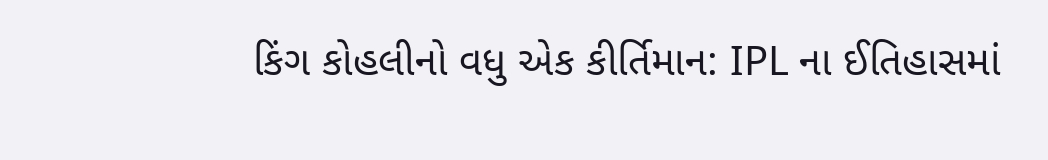કિંગ કોહલીનો વધુ એક કીર્તિમાન: IPL ના ઈતિહાસમાં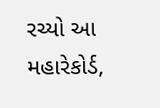રચ્યો આ મહારેકોર્ડ,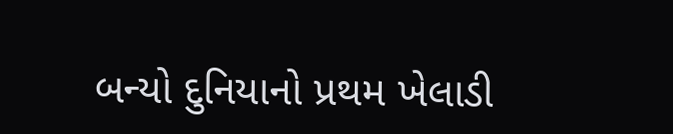બન્યો દુનિયાનો પ્રથમ ખેલાડી